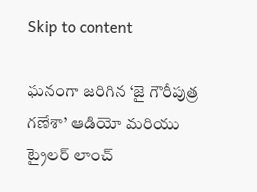Skip to content

ఘనంగా జరిగిన ‘జై గౌరీపుత్ర గణేశా’ ఆడియో మరియు ట్రైలర్ లాంచ్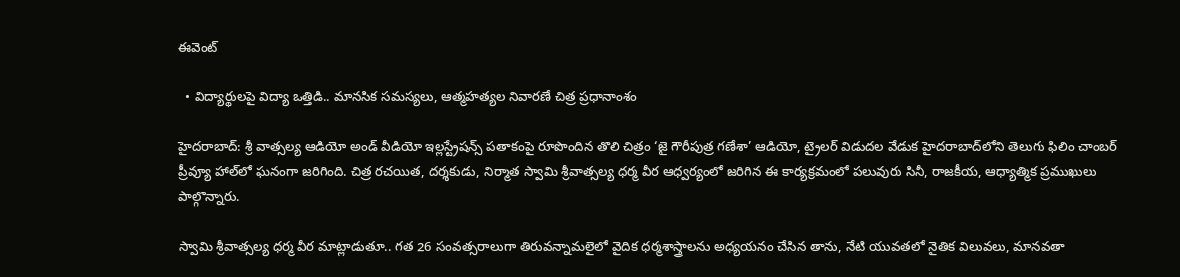ఈవెంట్

  • విద్యార్థులపై విద్యా ఒత్తిడి.. మానసిక సమస్యలు, ఆత్మహత్యల నివారణే చిత్ర ప్రధానాంశం

హైదరాబాద్: శ్రీ వాత్సల్య ఆడియో అండ్ వీడియో ఇల్లస్ట్రేషన్స్ పతాకంపై రూపొందిన తొలి చిత్రం ‘జై గౌరీపుత్ర గణేశా’ ఆడియో, ట్రైలర్ విడుదల వేడుక హైదరాబాద్‌లోని తెలుగు ఫిలిం చాంబర్ ప్రీవ్యూ హాల్‌లో ఘనంగా జరిగింది. చిత్ర రచయిత, దర్శకుడు, నిర్మాత స్వామి శ్రీవాత్సల్య ధర్మ వీర ఆధ్వర్యంలో జరిగిన ఈ కార్యక్రమంలో పలువురు సినీ, రాజకీయ, ఆధ్యాత్మిక ప్రముఖులు పాల్గొన్నారు.

స్వామి శ్రీవాత్సల్య ధర్మ వీర మాట్లాడుతూ.. గత 26 సంవత్సరాలుగా తిరువన్నామలైలో వైదిక ధర్మశాస్త్రాలను అధ్యయనం చేసిన తాను, నేటి యువతలో నైతిక విలువలు, మానవతా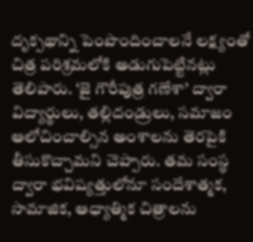దృక్పథాన్ని పెంపొందించాలనే లక్ష్యంతో చిత్ర పరిశ్రమలోకి అడుగుపెట్టినట్లు తెలిపారు. ‘జై గౌరీపుత్ర గణేశా’ ద్వారా విద్యార్థులు, తల్లిదండ్రులు, సమాజం ఆలోచించాల్సిన అంశాలను తెరపైకి తీసుకొచ్చామని చెప్పారు. తమ సంస్థ ద్వారా భవిష్యత్తులోనూ సందేశాత్మక, సామాజిక, ఆధ్యాత్మిక చిత్రాలను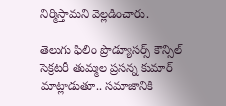నిర్మిస్తామని వెల్లడించారు.

తెలుగు ఫిలిం ప్రొడ్యూసర్స్ కౌన్సిల్ సెక్రటరీ తుమ్మల ప్రసన్న కుమార్ మాట్లాడుతూ.. సమాజానికి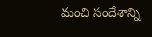మంచి సందేశాన్ని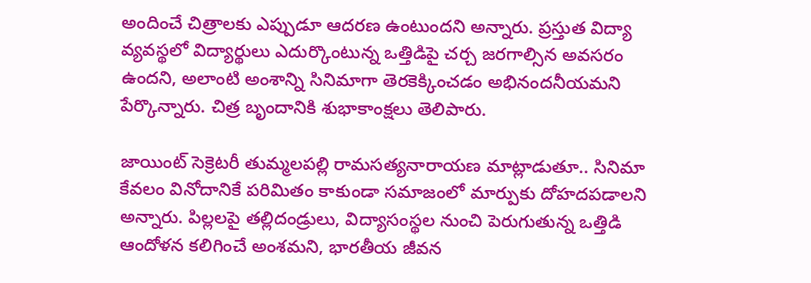అందించే చిత్రాలకు ఎప్పుడూ ఆదరణ ఉంటుందని అన్నారు. ప్రస్తుత విద్యా వ్యవస్థలో విద్యార్థులు ఎదుర్కొంటున్న ఒత్తిడిపై చర్చ జరగాల్సిన అవసరం ఉందని, అలాంటి అంశాన్ని సినిమాగా తెరకెక్కించడం అభినందనీయమని పేర్కొన్నారు. చిత్ర బృందానికి శుభాకాంక్షలు తెలిపారు.

జాయింట్ సెక్రెటరీ తుమ్మలపల్లి రామసత్యనారాయణ మాట్లాడుతూ.. సినిమా కేవలం వినోదానికే పరిమితం కాకుండా సమాజంలో మార్పుకు దోహదపడాలని అన్నారు. పిల్లలపై తల్లిదండ్రులు, విద్యాసంస్థల నుంచి పెరుగుతున్న ఒత్తిడి ఆందోళన కలిగించే అంశమని, భారతీయ జీవన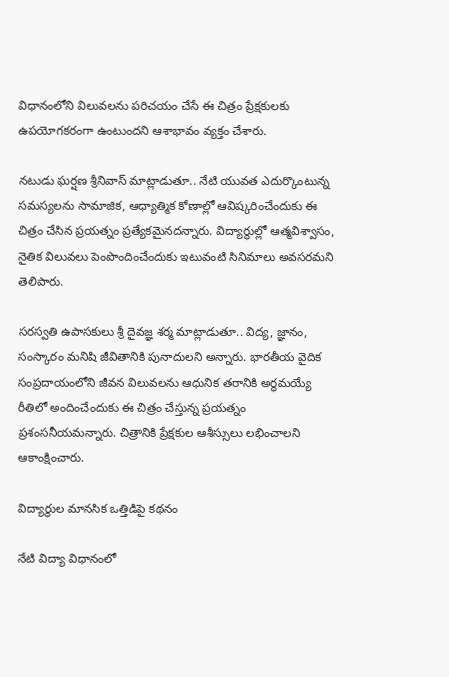విధానంలోని విలువలను పరిచయం చేసే ఈ చిత్రం ప్రేక్షకులకు ఉపయోగకరంగా ఉంటుందని ఆశాభావం వ్యక్తం చేశారు.

నటుడు ఘర్షణ శ్రీనివాస్ మాట్లాడుతూ.. నేటి యువత ఎదుర్కొంటున్న సమస్యలను సామాజిక, ఆధ్యాత్మిక కోణాల్లో ఆవిష్కరించేందుకు ఈ చిత్రం చేసిన ప్రయత్నం ప్రత్యేకమైనదన్నారు. విద్యార్థుల్లో ఆత్మవిశ్వాసం, నైతిక విలువలు పెంపొందించేందుకు ఇటువంటి సినిమాలు అవసరమని తెలిపారు.

సరస్వతి ఉపాసకులు శ్రీ దైవజ్ఞ శర్మ మాట్లాడుతూ.. విద్య, జ్ఞానం, సంస్కారం మనిషి జీవితానికి పునాదులని అన్నారు. భారతీయ వైదిక సంప్రదాయంలోని జీవన విలువలను ఆధునిక తరానికి అర్థమయ్యే రీతిలో అందించేందుకు ఈ చిత్రం చేస్తున్న ప్రయత్నం ప్రశంసనీయమన్నారు. చిత్రానికి ప్రేక్షకుల ఆశీస్సులు లభించాలని ఆకాంక్షించారు.

విద్యార్థుల మానసిక ఒత్తిడిపై కథనం

నేటి విద్యా విధానంలో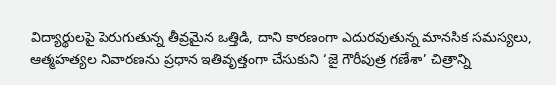విద్యార్థులపై పెరుగుతున్న తీవ్రమైన ఒత్తిడి, దాని కారణంగా ఎదురవుతున్న మానసిక సమస్యలు, ఆత్మహత్యల నివారణను ప్రధాన ఇతివృత్తంగా చేసుకుని ‘జై గౌరీపుత్ర గణేశా’ చిత్రాన్ని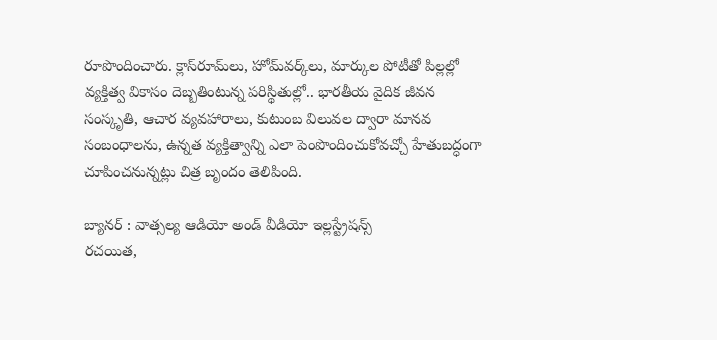రూపొందించారు. క్లాస్‌రూమ్‌లు, హోమ్‌వర్క్‌లు, మార్కుల పోటీతో పిల్లల్లో వ్యక్తిత్వ వికాసం దెబ్బతింటున్న పరిస్థితుల్లో.. భారతీయ వైదిక జీవన సంస్కృతి, ఆచార వ్యవహారాలు, కుటుంబ విలువల ద్వారా మానవ సంబంధాలను, ఉన్నత వ్యక్తిత్వాన్ని ఎలా పెంపొందించుకోవచ్చో హేతుబద్ధంగా చూపించనున్నట్లు చిత్ర బృందం తెలిపింది.

బ్యానర్ : వాత్సల్య ఆడియో అండ్ వీడియో ఇల్లస్ట్రేషన్స్
రచయిత,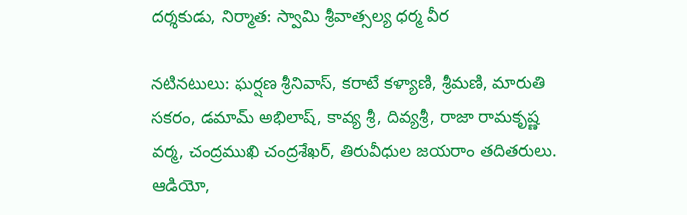దర్శకుడు, నిర్మాత: స్వామి శ్రీవాత్సల్య ధర్మ వీర

నటినటులు: ఘర్షణ శ్రీనివాస్, కరాటే కళ్యాణి, శ్రీమణి, మారుతి సకరం, డమామ్ అభిలాష్, కావ్య శ్రీ, దివ్యశ్రీ, రాజా రామకృష్ణ వర్మ, చంద్రముఖి చంద్రశేఖర్, తిరువీధుల జయరాం తదితరులు.
ఆడియో,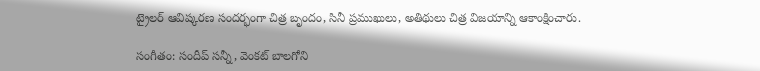ట్రైలర్ ఆవిష్కరణ సందర్భంగా చిత్ర బృందం, సినీ ప్రముఖులు, అతిథులు చిత్ర విజయాన్ని ఆకాంక్షించారు.

సంగీతం: సందీప్ సన్నీ, వెంకట్ బాలగోని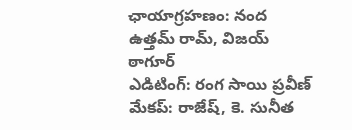ఛాయాగ్రహణం: నంద ఉత్తమ్ రామ్, విజయ్ ఠాగూర్
ఎడిటింగ్: రంగ సాయి ప్రవీణ్
మేకప్: రాజేష్, కె. సునీత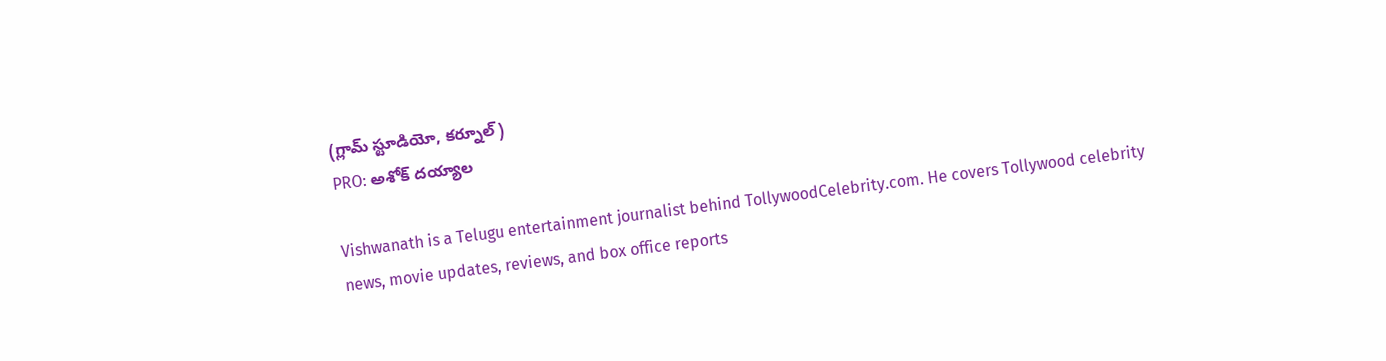(గ్లామ్ స్టూడియో, కర్నూల్)
PRO: అశోక్ దయ్యాల

Vishwanath is a Telugu entertainment journalist behind TollywoodCelebrity.com. He covers Tollywood celebrity news, movie updates, reviews, and box office reports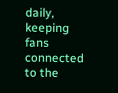daily, keeping fans connected to the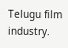Telugu film industry.